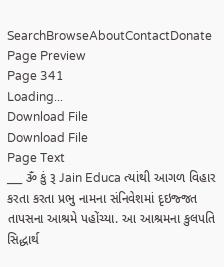SearchBrowseAboutContactDonate
Page Preview
Page 341
Loading...
Download File
Download File
Page Text
___ ૐ કું રૂ Jain Educa ત્યાંથી આગળ વિહાર કરતા કરતા પ્રભુ નામના સંનિવેશમાં દૃઇજ્જત તાપસના આશ્રમે પહોંચ્યા. આ આશ્રમના કુલપતિ સિદ્ધાર્થ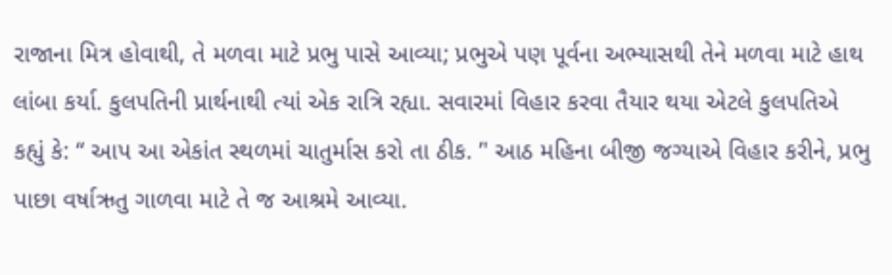રાજાના મિત્ર હોવાથી, તે મળવા માટે પ્રભુ પાસે આવ્યા; પ્રભુએ પણ પૂર્વના અભ્યાસથી તેને મળવા માટે હાથ લાંબા કર્યા. કુલપતિની પ્રાર્થનાથી ત્યાં એક રાત્રિ રહ્યા. સવારમાં વિહાર કરવા તૈયાર થયા એટલે કુલપતિએ કહ્યું કે: “ આપ આ એકાંત સ્થળમાં ચાતુર્માસ કરો તા ઠીક. ’' આઠ મહિના બીજી જગ્યાએ વિહાર કરીને, પ્રભુ પાછા વર્ષાઋતુ ગાળવા માટે તે જ આશ્રમે આવ્યા.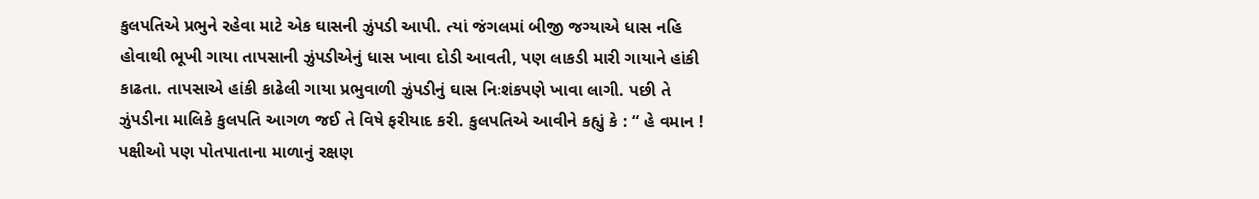કુલપતિએ પ્રભુને રહેવા માટે એક ઘાસની ઝુંપડી આપી. ત્યાં જંગલમાં બીજી જગ્યાએ ધાસ નહિ હોવાથી ભૂખી ગાયા તાપસાની ઝુંપડીએનું ધાસ ખાવા દોડી આવતી, પણ લાકડી મારી ગાયાને હાંકી કાઢતા. તાપસાએ હાંકી કાઢેલી ગાયા પ્રભુવાળી ઝુંપડીનું ઘાસ નિઃશંકપણે ખાવા લાગી. પછી તે ઝુંપડીના માલિકે કુલપતિ આગળ જઈ તે વિષે ફરીયાદ કરી. કુલપતિએ આવીને કહ્યું કે : “ હે વમાન ! પક્ષીઓ પણ પોતપાતાના માળાનું રક્ષણ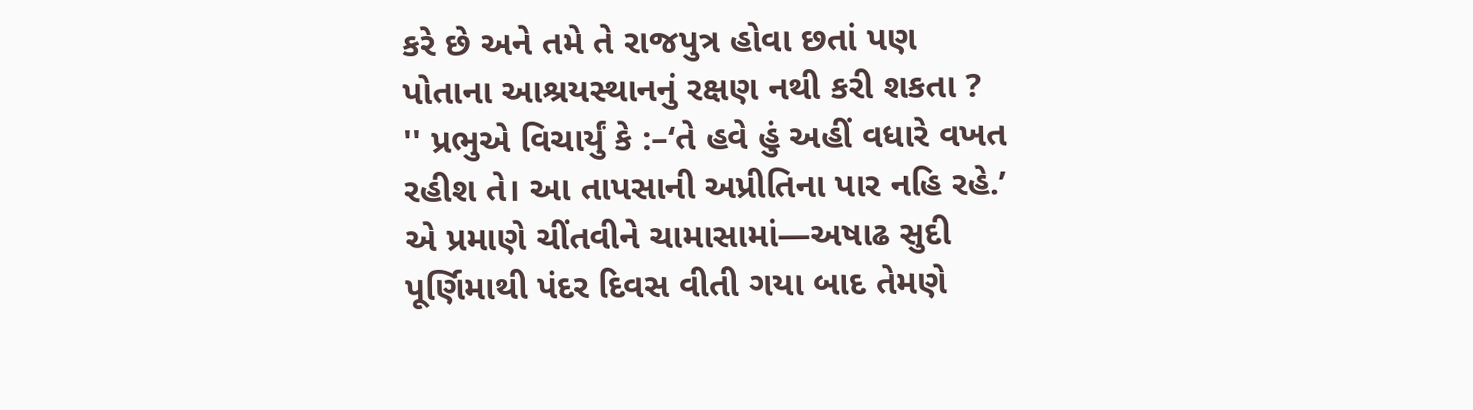કરે છે અને તમે તે રાજપુત્ર હોવા છતાં પણ પોતાના આશ્રયસ્થાનનું રક્ષણ નથી કરી શકતા ? '' પ્રભુએ વિચાર્યું કે :–‘તે હવે હું અહીં વધારે વખત રહીશ તે। આ તાપસાની અપ્રીતિના પાર નહિ રહે.’ એ પ્રમાણે ચીંતવીને ચામાસામાં—અષાઢ સુદી પૂર્ણિમાથી પંદર દિવસ વીતી ગયા બાદ તેમણે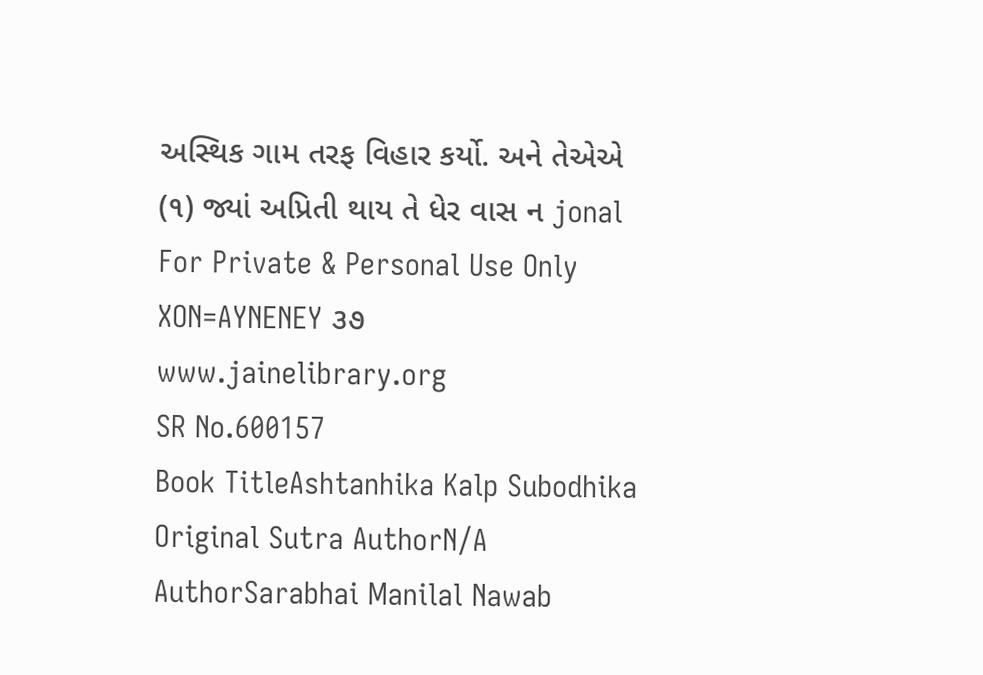અસ્થિક ગામ તરફ વિહાર કર્યો. અને તેએએ (૧) જ્યાં અપ્રિતી થાય તે ધેર વાસ ન jonal For Private & Personal Use Only XON=AYNENEY ૩૭ www.jainelibrary.org
SR No.600157
Book TitleAshtanhika Kalp Subodhika
Original Sutra AuthorN/A
AuthorSarabhai Manilal Nawab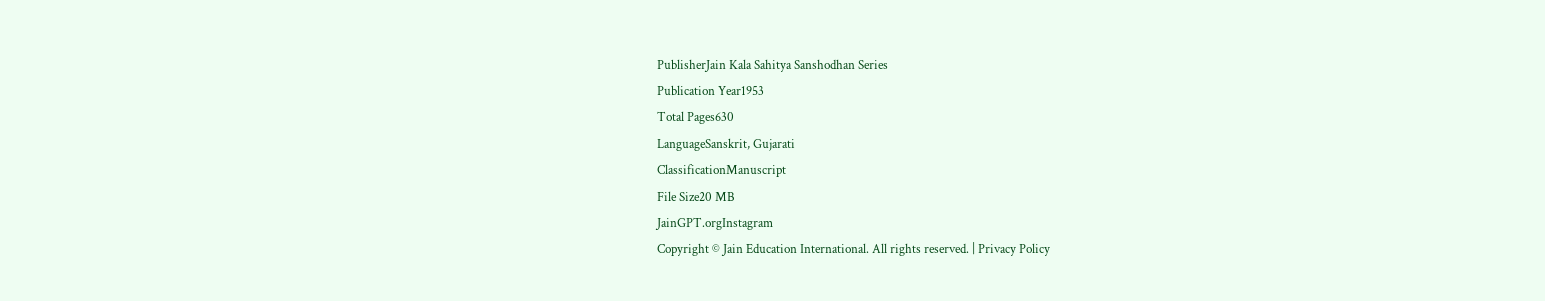PublisherJain Kala Sahitya Sanshodhan Series
Publication Year1953
Total Pages630
LanguageSanskrit, Gujarati
ClassificationManuscript
File Size20 MB
JainGPT.orgInstagram
Copyright © Jain Education International. All rights reserved. | Privacy Policy